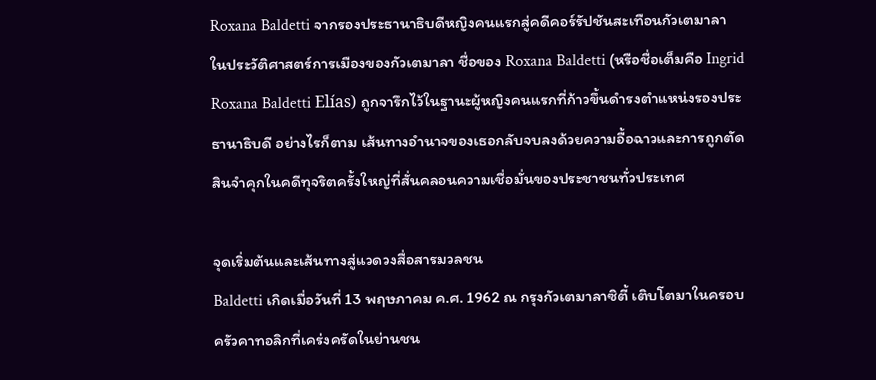Roxana Baldetti จากรองประธานาธิบดีหญิงคนแรกสู่คดีคอร์รัปชันสะเทือนกัวเตมาลา
ในประวัติศาสตร์การเมืองของกัวเตมาลา ชื่อของ Roxana Baldetti (หรือชื่อเต็มคือ Ingrid Roxana Baldetti Elías) ถูกจารึกไว้ในฐานะผู้หญิงคนแรกที่ก้าวขึ้นดำรงตำแหน่งรองประธานาธิบดี อย่างไรก็ตาม เส้นทางอำนาจของเธอกลับจบลงด้วยความอื้อฉาวและการถูกตัดสินจำคุกในคดีทุจริตครั้งใหญ่ที่สั่นคลอนความเชื่อมั่นของประชาชนทั่วประเทศ

จุดเริ่มต้นและเส้นทางสู่แวดวงสื่อสารมวลชน
Baldetti เกิดเมื่อวันที่ 13 พฤษภาคม ค.ศ. 1962 ณ กรุงกัวเตมาลาซิตี้ เติบโตมาในครอบครัวคาทอลิกที่เคร่งครัดในย่านชน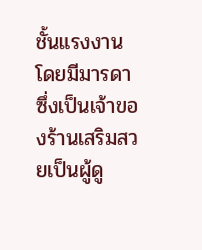ชั้นแรงงาน โดยมีมารดาซึ่งเป็นเจ้าของร้านเสริมสวยเป็นผู้ดู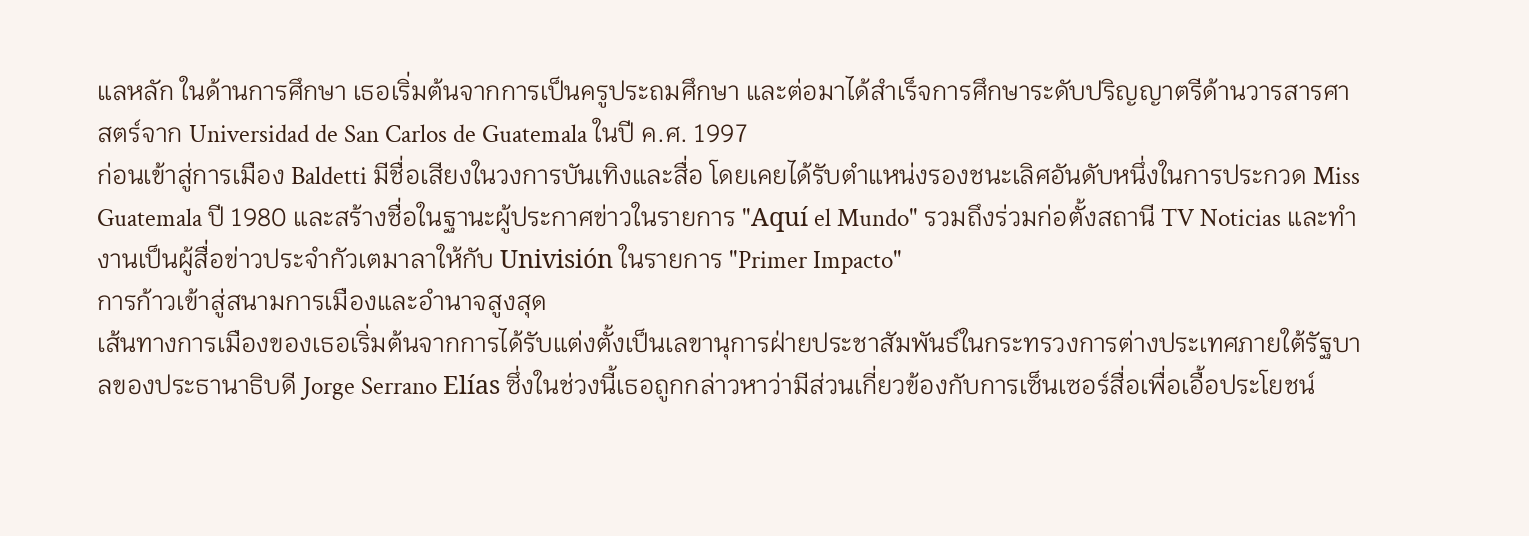แลหลัก ในด้านการศึกษา เธอเริ่มต้นจากการเป็นครูประถมศึกษา และต่อมาได้สำเร็จการศึกษาระดับปริญญาตรีด้านวารสารศาสตร์จาก Universidad de San Carlos de Guatemala ในปี ค.ศ. 1997
ก่อนเข้าสู่การเมือง Baldetti มีชื่อเสียงในวงการบันเทิงและสื่อ โดยเคยได้รับตำแหน่งรองชนะเลิศอันดับหนึ่งในการประกวด Miss Guatemala ปี 1980 และสร้างชื่อในฐานะผู้ประกาศข่าวในรายการ "Aquí el Mundo" รวมถึงร่วมก่อตั้งสถานี TV Noticias และทำงานเป็นผู้สื่อข่าวประจำกัวเตมาลาให้กับ Univisión ในรายการ "Primer Impacto"
การก้าวเข้าสู่สนามการเมืองและอำนาจสูงสุด
เส้นทางการเมืองของเธอเริ่มต้นจากการได้รับแต่งตั้งเป็นเลขานุการฝ่ายประชาสัมพันธ์ในกระทรวงการต่างประเทศภายใต้รัฐบาลของประธานาธิบดี Jorge Serrano Elías ซึ่งในช่วงนี้เธอถูกกล่าวหาว่ามีส่วนเกี่ยวข้องกับการเซ็นเซอร์สื่อเพื่อเอื้อประโยชน์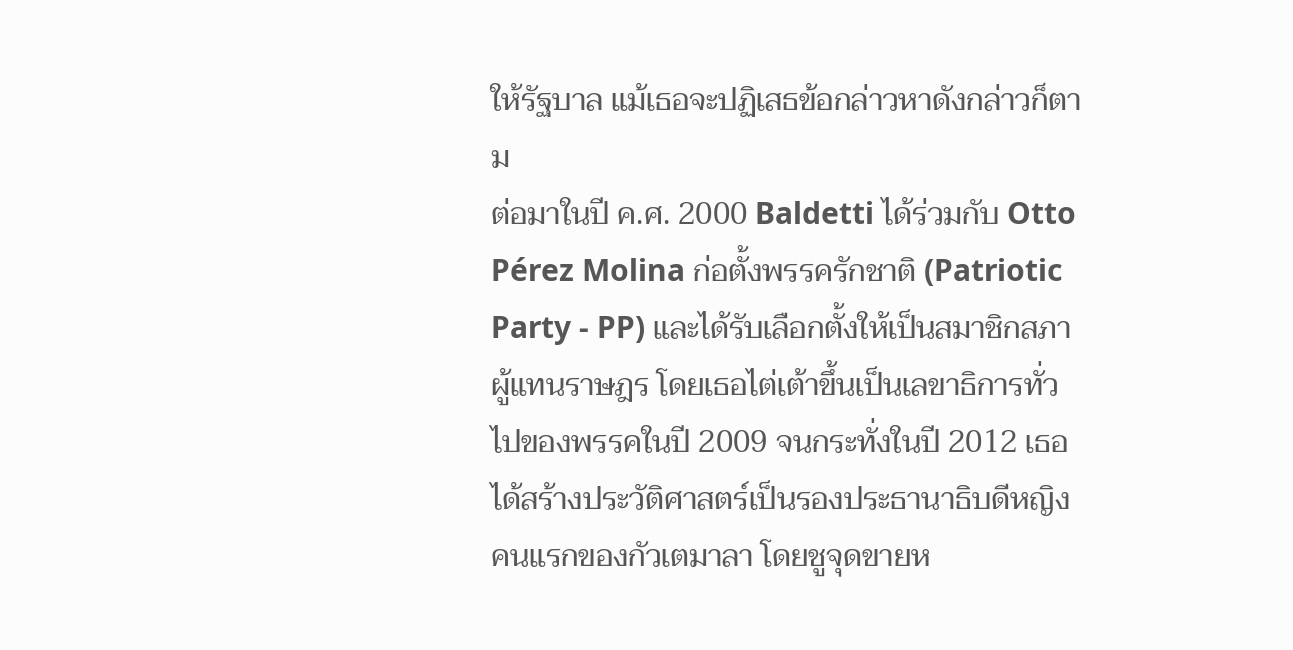ให้รัฐบาล แม้เธอจะปฏิเสธข้อกล่าวหาดังกล่าวก็ตาม
ต่อมาในปี ค.ศ. 2000 Baldetti ได้ร่วมกับ Otto Pérez Molina ก่อตั้งพรรครักชาติ (Patriotic Party - PP) และได้รับเลือกตั้งให้เป็นสมาชิกสภาผู้แทนราษฎร โดยเธอไต่เต้าขึ้นเป็นเลขาธิการทั่วไปของพรรคในปี 2009 จนกระทั่งในปี 2012 เธอได้สร้างประวัติศาสตร์เป็นรองประธานาธิบดีหญิงคนแรกของกัวเตมาลา โดยชูจุดขายห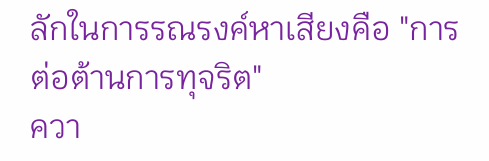ลักในการรณรงค์หาเสียงคือ "การต่อต้านการทุจริต"
ควา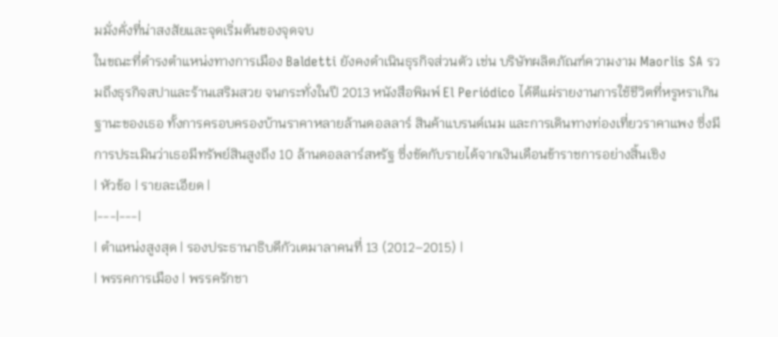มมั่งคั่งที่น่าสงสัยและจุดเริ่มต้นของจุดจบ
ในขณะที่ดำรงตำแหน่งทางการเมือง Baldetti ยังคงดำเนินธุรกิจส่วนตัว เช่น บริษัทผลิตภัณฑ์ความงาม Maorlis SA รวมถึงธุรกิจสปาและร้านเสริมสวย จนกระทั่งในปี 2013 หนังสือพิมพ์ El Periódico ได้ตีแผ่รายงานการใช้ชีวิตที่หรูหราเกินฐานะของเธอ ทั้งการครอบครองบ้านราคาหลายล้านดอลลาร์ สินค้าแบรนด์เนม และการเดินทางท่องเที่ยวราคาแพง ซึ่งมีการประเมินว่าเธอมีทรัพย์สินสูงถึง 10 ล้านดอลลาร์สหรัฐ ซึ่งขัดกับรายได้จากเงินเดือนข้าราชการอย่างสิ้นเชิง
| หัวข้อ | รายละเอียด |
|---|---|
| ตำแหน่งสูงสุด | รองประธานาธิบดีกัวเตมาลาคนที่ 13 (2012–2015) |
| พรรคการเมือง | พรรครักชา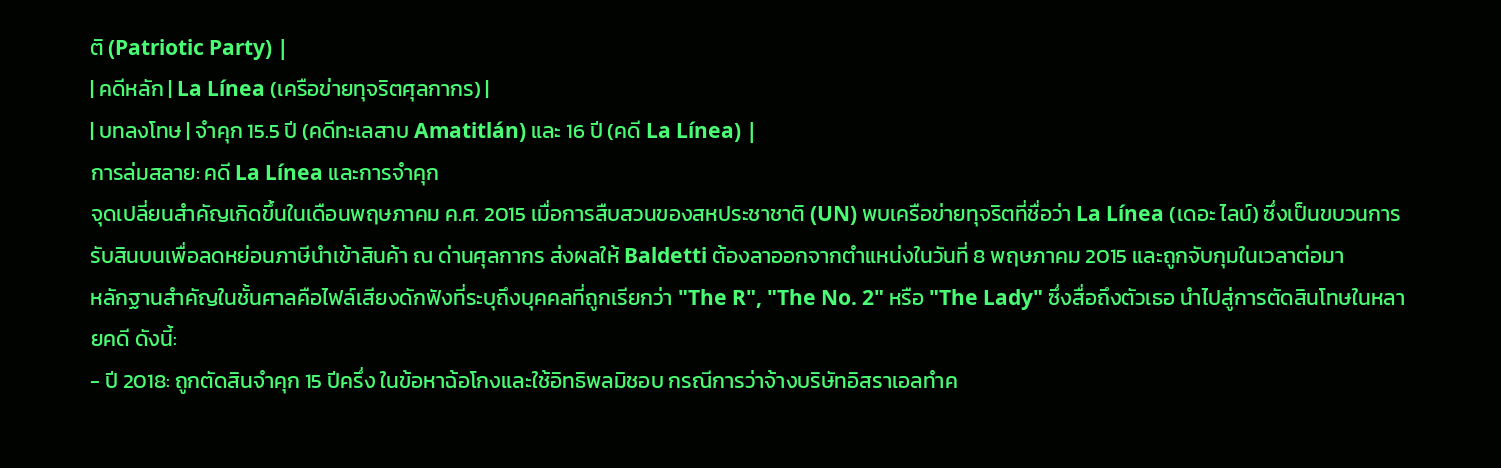ติ (Patriotic Party) |
| คดีหลัก | La Línea (เครือข่ายทุจริตศุลกากร) |
| บทลงโทษ | จำคุก 15.5 ปี (คดีทะเลสาบ Amatitlán) และ 16 ปี (คดี La Línea) |
การล่มสลาย: คดี La Línea และการจำคุก
จุดเปลี่ยนสำคัญเกิดขึ้นในเดือนพฤษภาคม ค.ศ. 2015 เมื่อการสืบสวนของสหประชาชาติ (UN) พบเครือข่ายทุจริตที่ชื่อว่า La Línea (เดอะ ไลน์) ซึ่งเป็นขบวนการรับสินบนเพื่อลดหย่อนภาษีนำเข้าสินค้า ณ ด่านศุลกากร ส่งผลให้ Baldetti ต้องลาออกจากตำแหน่งในวันที่ 8 พฤษภาคม 2015 และถูกจับกุมในเวลาต่อมา
หลักฐานสำคัญในชั้นศาลคือไฟล์เสียงดักฟังที่ระบุถึงบุคคลที่ถูกเรียกว่า "The R", "The No. 2" หรือ "The Lady" ซึ่งสื่อถึงตัวเธอ นำไปสู่การตัดสินโทษในหลายคดี ดังนี้:
- ปี 2018: ถูกตัดสินจำคุก 15 ปีครึ่ง ในข้อหาฉ้อโกงและใช้อิทธิพลมิชอบ กรณีการว่าจ้างบริษัทอิสราเอลทำค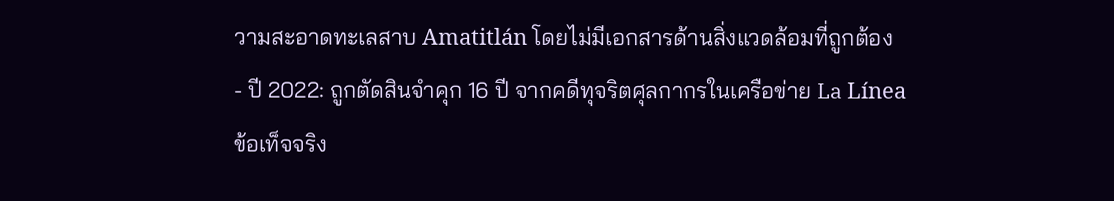วามสะอาดทะเลสาบ Amatitlán โดยไม่มีเอกสารด้านสิ่งแวดล้อมที่ถูกต้อง
- ปี 2022: ถูกตัดสินจำคุก 16 ปี จากคดีทุจริตศุลกากรในเครือข่าย La Línea
ข้อเท็จจริง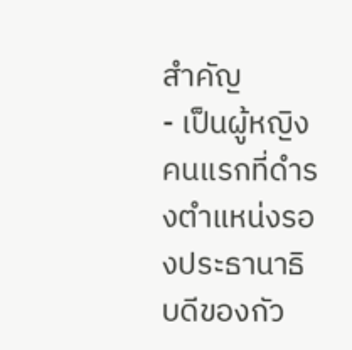สำคัญ
- เป็นผู้หญิงคนแรกที่ดำรงตำแหน่งรองประธานาธิบดีของกัว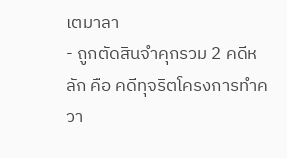เตมาลา
- ถูกตัดสินจำคุกรวม 2 คดีหลัก คือ คดีทุจริตโครงการทำควา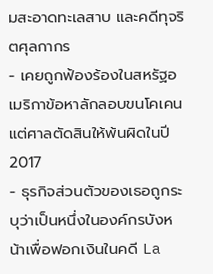มสะอาดทะเลสาบ และคดีทุจริตศุลกากร
- เคยถูกฟ้องร้องในสหรัฐอเมริกาข้อหาลักลอบขนโคเคน แต่ศาลตัดสินให้พ้นผิดในปี 2017
- ธุรกิจส่วนตัวของเธอถูกระบุว่าเป็นหนึ่งในองค์กรบังหน้าเพื่อฟอกเงินในคดี La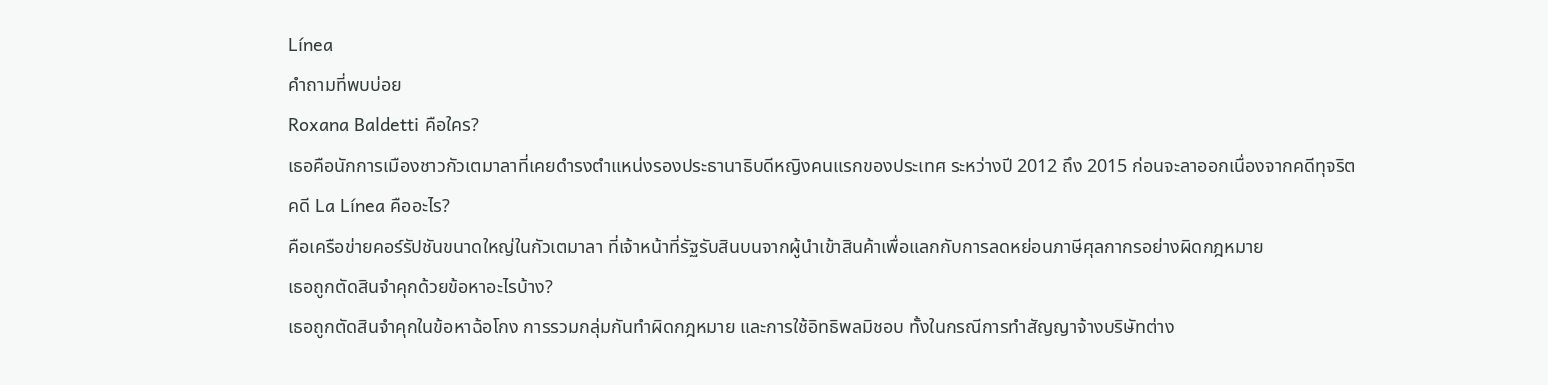Línea
คำถามที่พบบ่อย
Roxana Baldetti คือใคร?
เธอคือนักการเมืองชาวกัวเตมาลาที่เคยดำรงตำแหน่งรองประธานาธิบดีหญิงคนแรกของประเทศ ระหว่างปี 2012 ถึง 2015 ก่อนจะลาออกเนื่องจากคดีทุจริต
คดี La Línea คืออะไร?
คือเครือข่ายคอร์รัปชันขนาดใหญ่ในกัวเตมาลา ที่เจ้าหน้าที่รัฐรับสินบนจากผู้นำเข้าสินค้าเพื่อแลกกับการลดหย่อนภาษีศุลกากรอย่างผิดกฎหมาย
เธอถูกตัดสินจำคุกด้วยข้อหาอะไรบ้าง?
เธอถูกตัดสินจำคุกในข้อหาฉ้อโกง การรวมกลุ่มกันทำผิดกฎหมาย และการใช้อิทธิพลมิชอบ ทั้งในกรณีการทำสัญญาจ้างบริษัทต่าง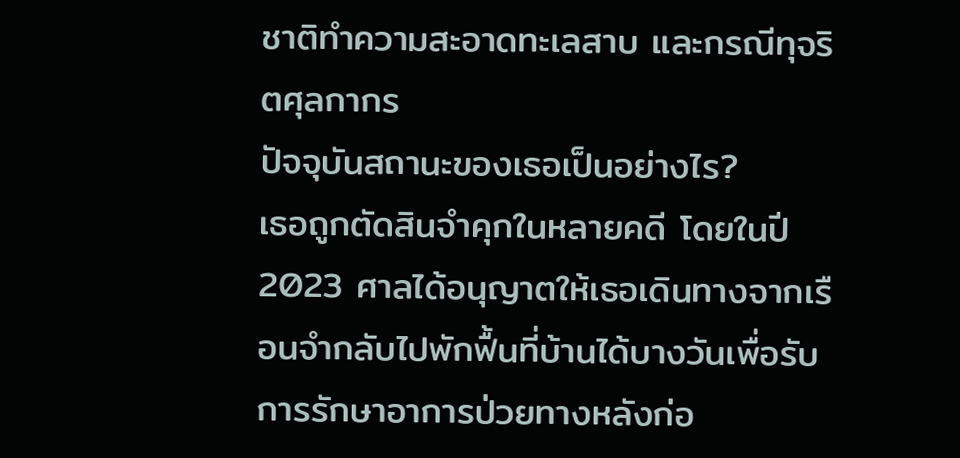ชาติทำความสะอาดทะเลสาบ และกรณีทุจริตศุลกากร
ปัจจุบันสถานะของเธอเป็นอย่างไร?
เธอถูกตัดสินจำคุกในหลายคดี โดยในปี 2023 ศาลได้อนุญาตให้เธอเดินทางจากเรือนจำกลับไปพักฟื้นที่บ้านได้บางวันเพื่อรับการรักษาอาการป่วยทางหลังก่อ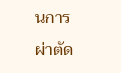นการผ่าตัด